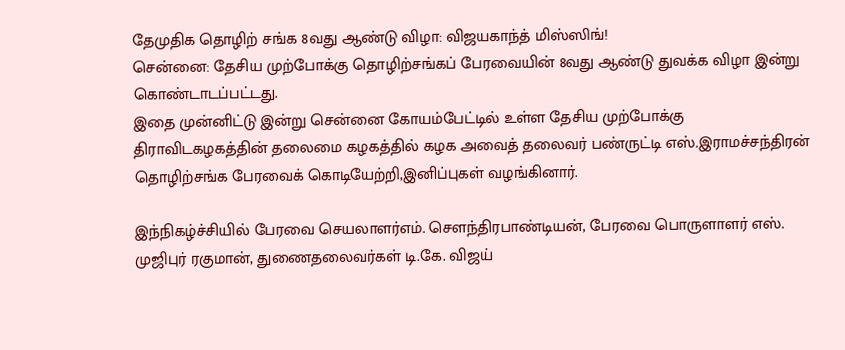தேமுதிக தொழிற் சங்க 8வது ஆண்டு விழா: விஜயகாந்த் மிஸ்ஸிங்!
சென்னை: தேசிய முற்போக்கு தொழிற்சங்கப் பேரவையின் 8வது ஆண்டு துவக்க விழா இன்று கொண்டாடப்பட்டது.
இதை முன்னிட்டு இன்று சென்னை கோயம்பேட்டில் உள்ள தேசிய முற்போக்கு திராவிடகழகத்தின் தலைமை கழகத்தில் கழக அவைத் தலைவர் பண்ருட்டி எஸ்.இராமச்சந்திரன் தொழிற்சங்க பேரவைக் கொடியேற்றி,இனிப்புகள் வழங்கினார்.

இந்நிகழ்ச்சியில் பேரவை செயலாளர்எம். சௌந்திரபாண்டியன், பேரவை பொருளாளர் எஸ். முஜிபுர் ரகுமான், துணைதலைவர்கள் டி.கே. விஜய்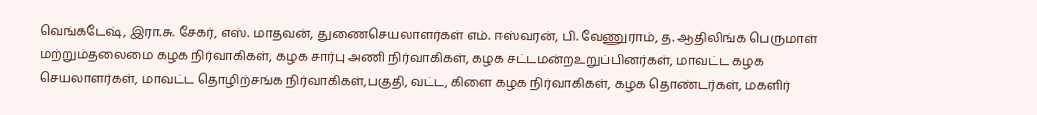வெங்கடேஷ், இரா.சு. சேகர், எஸ். மாதவன், துணைசெயலாளர்கள் எம். ஈஸ்வரன், பி. வேணுராம், த. ஆதிலிங்க பெருமாள் மற்றும்தலைமை கழக நிர்வாகிகள், கழக சார்பு அணி நிர்வாகிகள், கழக சட்டமன்றஉறுப்பினர்கள், மாவட்ட கழக செயலாளர்கள், மாவட்ட தொழிற்சங்க நிர்வாகிகள்,பகுதி, வட்ட, கிளை கழக நிர்வாகிகள், கழக தொண்டர்கள், மகளிர்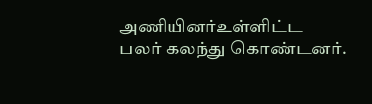அணியினர்உள்ளிட்ட பலர் கலந்து கொண்டனர்.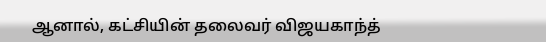ஆனால், கட்சியின் தலைவர் விஜயகாந்த்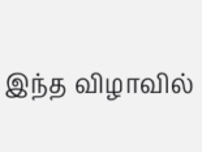இந்த விழாவில்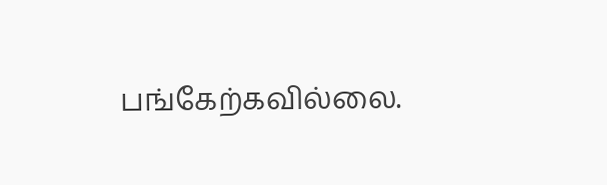பங்கேற்கவில்லை.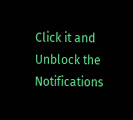Click it and Unblock the Notifications